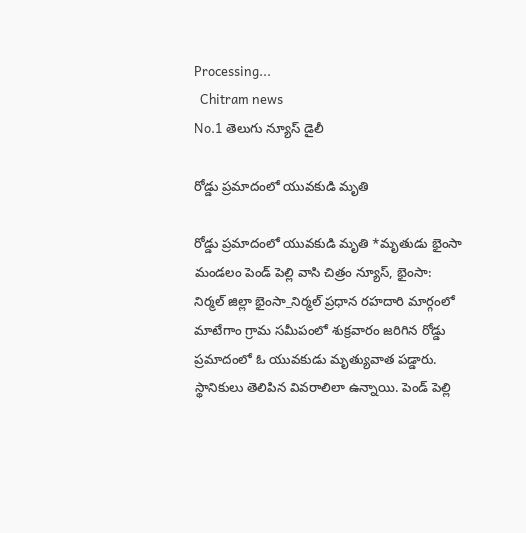Processing...
  Chitram news
No.1 తెలుగు న్యూస్ డైలీ

రోడ్డు ప్రమాదంలో యువకుడి మృతి

రోడ్డు ప్రమాదంలో యువకుడి మృతి *మృతుడు భైంసా మండలం పెండ్ పెల్లి వాసి చిత్రం న్యూస్, భైంసా:  నిర్మల్ జిల్లా భైంసా_నిర్మల్ ప్రధాన రహదారి మార్గంలో మాటేగాం గ్రామ సమీపంలో శుక్రవారం జరిగిన రోడ్డు ప్రమాదంలో ఓ యువకుడు మృత్యువాత పడ్డారు. స్థానికులు తెలిపిన వివరాలిలా ఉన్నాయి. పెండ్ పెల్లి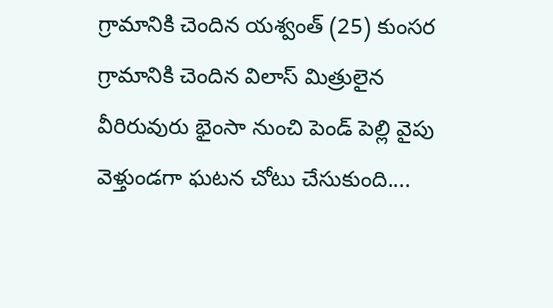గ్రామానికి చెందిన యశ్వంత్ (25) కుంసర గ్రామానికి చెందిన విలాస్ మిత్రులైన వీరిరువురు భైంసా నుంచి పెండ్ పెల్లి వైపు వెళ్తుండగా ఘటన చోటు చేసుకుంది....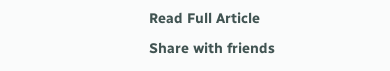Read Full Article

Share with friends